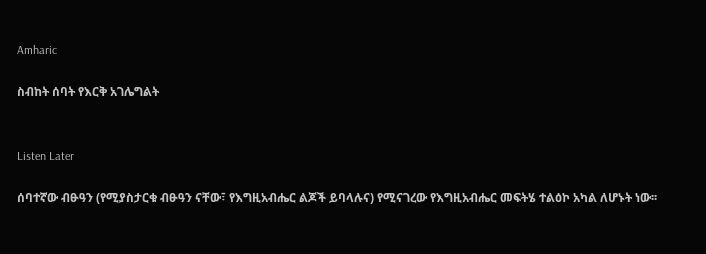Amharic

ስብከት ሰባት የእርቅ አገሌግልት


Listen Later

ሰባተኛው ብፁዓን (የሚያስታርቁ ብፁዓን ናቸው፣ የእግዚአብሔር ልጆች ይባላሉና) የሚናገረው የእግዚአብሔር መፍትሄ ተልዕኮ አካል ለሆኑት ነው፡፡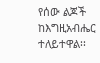የሰው ልጆች ከእግዚአብሔር ተለይተዋል፡፡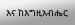እና ከእግዚአብሔር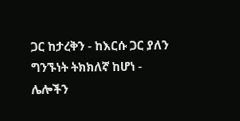ጋር ከታረቅን - ከእርሱ ጋር ያለን ግንኙነት ትክክለኛ ከሆነ - ሌሎችን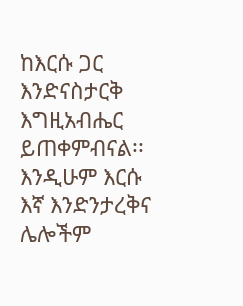ከእርሱ ጋር እንድናስታርቅ እግዚአብሔር ይጠቀምብናል፡፡ እንዲሁም እርሱ እኛ እንድንታረቅና ሌሎችም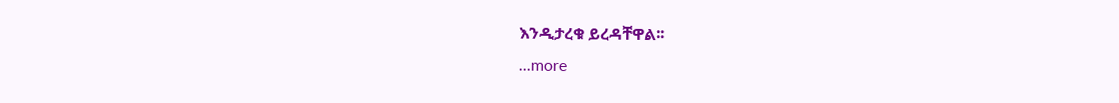እንዲታረቁ ይረዳቸዋል፡፡
...more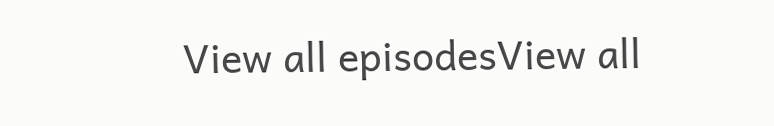View all episodesView all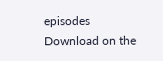episodes
Download on the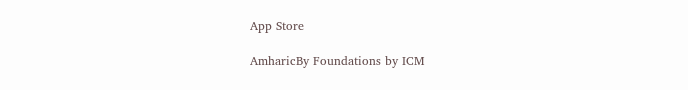App Store

AmharicBy Foundations by ICM